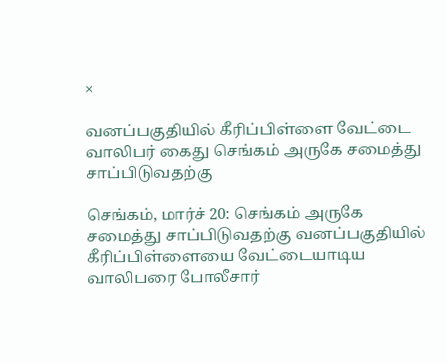×

வனப்பகுதியில் கீரிப்பிள்ளை வேட்டை வாலிபர் கைது செங்கம் அருகே சமைத்து சாப்பிடுவதற்கு

செங்கம், மார்ச் 20: செங்கம் அருகே சமைத்து சாப்பிடுவதற்கு வனப்பகுதியில் கீரிப்பிள்ளையை வேட்டையாடிய வாலிபரை போலீசார்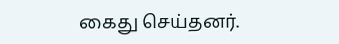கைது செய்தனர்.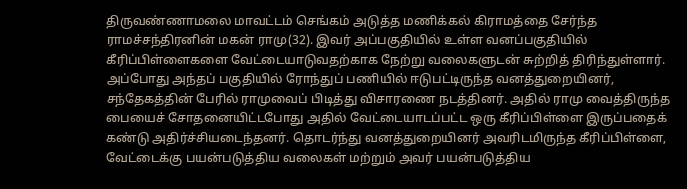திருவண்ணாமலை மாவட்டம் செங்கம் அடுத்த மணிக்கல் கிராமத்தை சேர்ந்த ராமச்சந்திரனின் மகன் ராமு(32). இவர் அப்பகுதியில் உள்ள வனப்பகுதியில் கீரிப்பிள்ளைகளை வேட்டையாடுவதற்காக நேற்று வலைகளுடன் சுற்றித் திரிந்துள்ளார். அப்போது அந்தப் பகுதியில் ரோந்துப் பணியில் ஈடுபட்டிருந்த வனத்துறையினர், சந்தேகத்தின் பேரில் ராமுவைப் பிடித்து விசாரணை நடத்தினர். அதில் ராமு வைத்திருந்த பையைச் சோதனையிட்டபோது அதில் வேட்டையாடப்பட்ட ஒரு கீரிப்பிள்ளை இருப்பதைக் கண்டு அதிர்ச்சியடைந்தனர். தொடர்ந்து வனத்துறையினர் அவரிடமிருந்த கீரிப்பிள்ளை, வேட்டைக்கு பயன்படுத்திய வலைகள் மற்றும் அவர் பயன்படுத்திய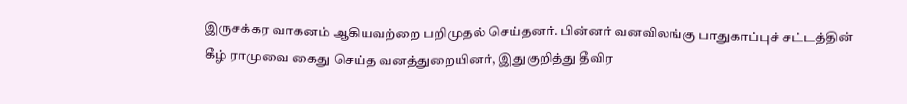இருசக்கர வாகனம் ஆகியவற்றை பறிமுதல் செய்தனர். பின்னர் வனவிலங்கு பாதுகாப்புச் சட்டத்தின் கீழ் ராமுவை கைது செய்த வனத்துறையினர், இதுகுறித்து தீவிர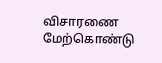விசாரணை மேற்கொண்டு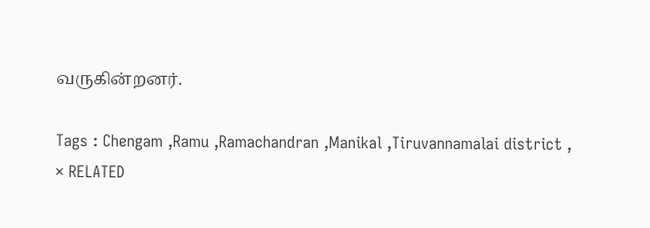வருகின்றனர்.

Tags : Chengam ,Ramu ,Ramachandran ,Manikal ,Tiruvannamalai district ,
× RELATED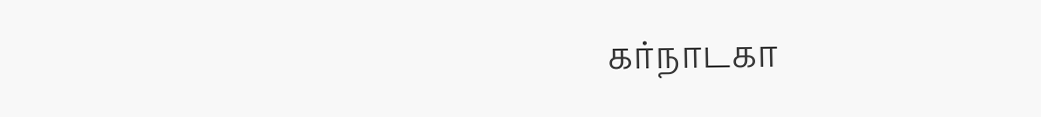கர்நாடகா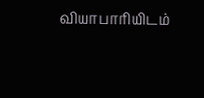வியாபாரியிடம்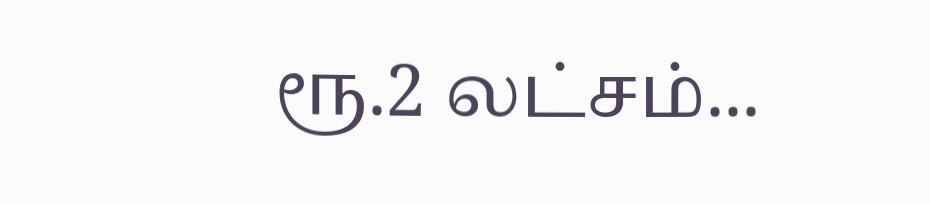ரூ.2 லட்சம்...